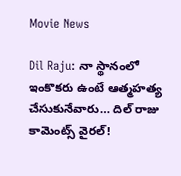Movie News

Dil Raju: నా స్థానంలో ఇంకొకరు ఉంటే ఆత్మహత్య చేసుకునేవారు… దిల్ రాజు కామెంట్స్ వైరల్!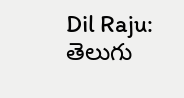Dil Raju: తెలుగు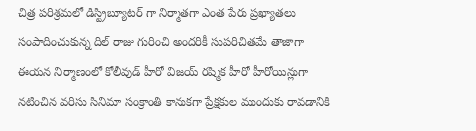చిత్ర పరిశ్రమలో డిస్ట్రిబ్యూటర్ గా నిర్మాతగా ఎంత పేరు ప్రఖ్యాతలు సంపాదించుకున్న దిల్ రాజు గురించి అందరికీ సుపరిచితమే తాజాగా ఈయన నిర్మాణంలో కోలీవుడ్ హీరో విజయ్ రష్మిక హీరో హీరోయిన్లుగా నటించిన వరిసు సినిమా సంక్రాంతి కానుకగా ప్రేక్షకుల ముందుకు రావడానికి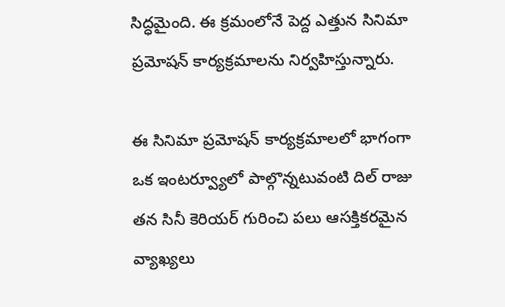సిద్ధమైంది. ఈ క్రమంలోనే పెద్ద ఎత్తున సినిమా ప్రమోషన్ కార్యక్రమాలను నిర్వహిస్తున్నారు.

ఈ సినిమా ప్రమోషన్ కార్యక్రమాలలో భాగంగా ఒక ఇంటర్వ్యూలో పాల్గొన్నటువంటి దిల్ రాజు తన సినీ కెరియర్ గురించి పలు ఆసక్తికరమైన వ్యాఖ్యలు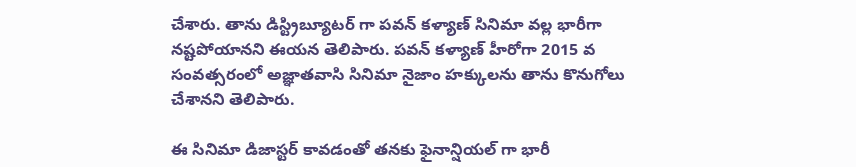చేశారు. తాను డిస్ట్రిబ్యూటర్ గా పవన్ కళ్యాణ్ సినిమా వల్ల భారీగా నష్టపోయానని ఈయన తెలిపారు. పవన్ కళ్యాణ్ హీరోగా 2015 వ సంవత్సరంలో అజ్ఞాతవాసి సినిమా నైజాం హక్కులను తాను కొనుగోలు చేశానని తెలిపారు.

ఈ సినిమా డిజాస్టర్ కావడంతో తనకు ఫైనాన్షియల్ గా భారీ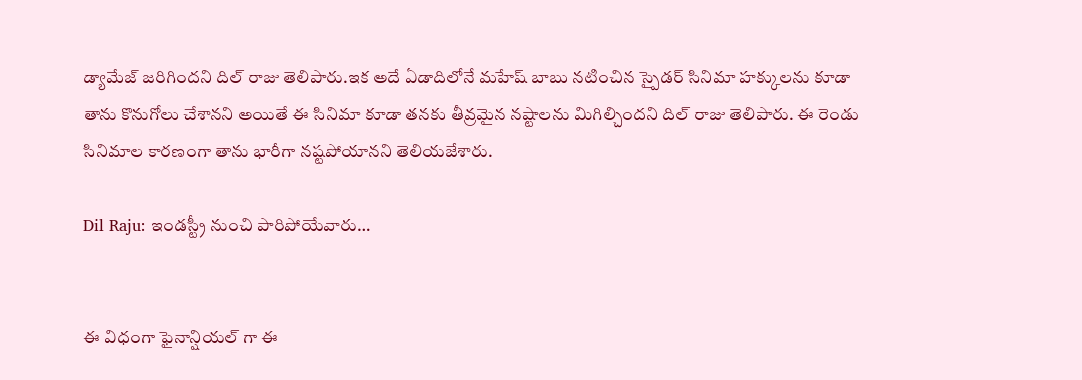డ్యామేజ్ జరిగిందని దిల్ రాజు తెలిపారు.ఇక అదే ఏడాదిలోనే మహేష్ బాబు నటించిన స్పైడర్ సినిమా హక్కులను కూడా తాను కొనుగోలు చేశానని అయితే ఈ సినిమా కూడా తనకు తీవ్రమైన నష్టాలను మిగిల్చిందని దిల్ రాజు తెలిపారు. ఈ రెండు సినిమాల కారణంగా తాను భారీగా నష్టపోయానని తెలియజేశారు.

Dil Raju: ఇండస్ట్రీ నుంచి పారిపోయేవారు…


ఈ విధంగా ఫైనాన్షియల్ గా ఈ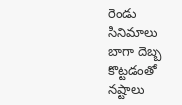రెండు సినిమాలు బాగా దెబ్బ కొట్టడంతో నష్టాలు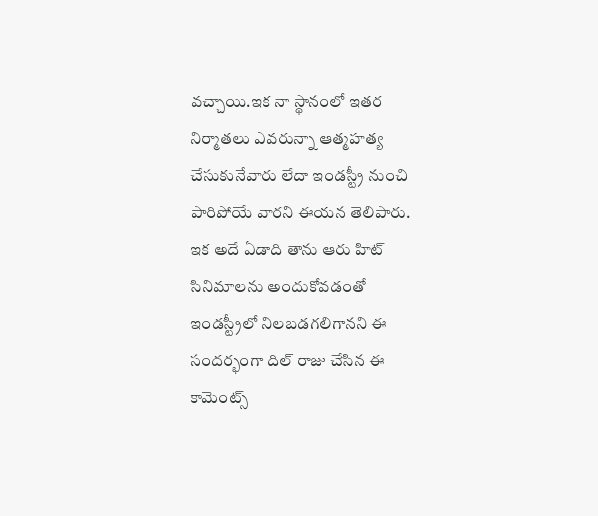వచ్చాయి.ఇక నా స్థానంలో ఇతర నిర్మాతలు ఎవరున్నా ఆత్మహత్య చేసుకునేవారు లేదా ఇండస్ట్రీ నుంచి పారిపోయే వారని ఈయన తెలిపారు. ఇక అదే ఏడాది తాను ఆరు హిట్ సినిమాలను అందుకోవడంతో ఇండస్ట్రీలో నిలబడగలిగానని ఈ సందర్భంగా దిల్ రాజు చేసిన ఈ కామెంట్స్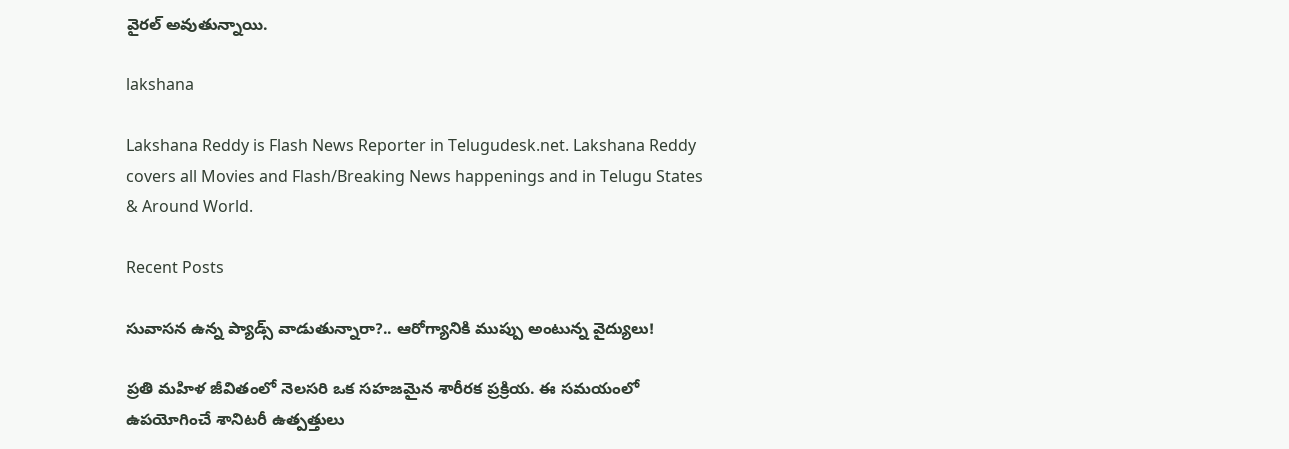వైరల్ అవుతున్నాయి.

lakshana

Lakshana Reddy is Flash News Reporter in Telugudesk.net. Lakshana Reddy covers all Movies and Flash/Breaking News happenings and in Telugu States & Around World.

Recent Posts

సువాసన ఉన్న ప్యాడ్స్ వాడుతున్నారా?.. ఆరోగ్యానికి ముప్పు అంటున్న వైద్యులు!

ప్రతి మహిళ జీవితంలో నెలసరి ఒక సహజమైన శారీరక ప్రక్రియ. ఈ సమయంలో ఉపయోగించే శానిటరీ ఉత్పత్తులు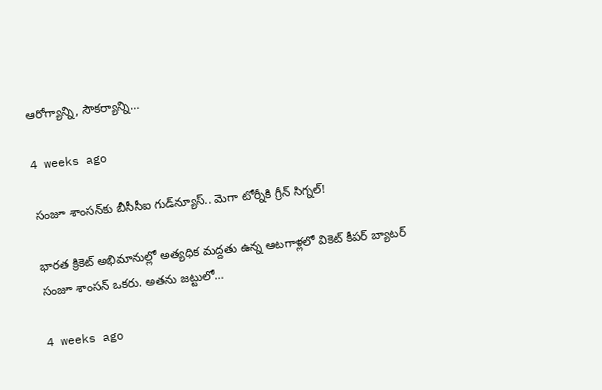ఆరోగ్యాన్ని, సౌకర్యాన్ని…

4 weeks ago

సంజూ శాంసన్‌కు బీసీసీఐ గుడ్‌న్యూస్.. మెగా టోర్నీకి గ్రీన్ సిగ్నల్!

భారత క్రికెట్ అభిమానుల్లో అత్యధిక మద్దతు ఉన్న ఆటగాళ్లలో వికెట్ కీపర్ బ్యాటర్ సంజూ శాంసన్ ఒకరు. అతను జట్టులో…

4 weeks ago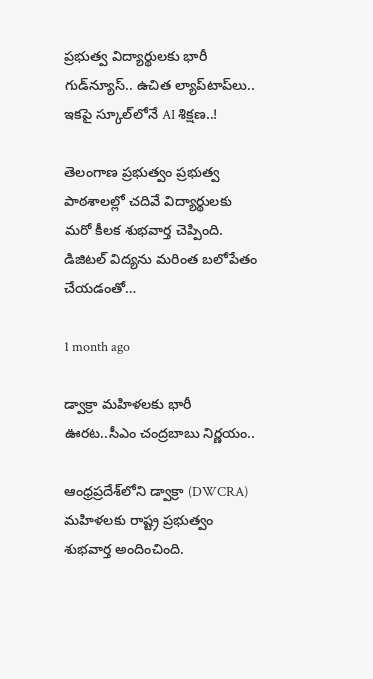ప్రభుత్వ విద్యార్థులకు భారీ గుడ్‌న్యూస్.. ఉచిత ల్యాప్‌టాప్‌లు.. ఇకపై స్కూల్‌లోనే AI శిక్షణ..!

తెలంగాణ ప్రభుత్వం ప్రభుత్వ పాఠశాలల్లో చదివే విద్యార్థులకు మరో కీలక శుభవార్త చెప్పింది. డిజిటల్ విద్యను మరింత బలోపేతం చేయడంతో…

1 month ago

డ్వాక్రా మహిళలకు భారీ ఊరట..సీఎం చంద్రబాబు నిర్ణయం..

ఆంధ్రప్రదేశ్‌లోని డ్వాక్రా (DWCRA) మహిళలకు రాష్ట్ర ప్రభుత్వం శుభవార్త అందించింది.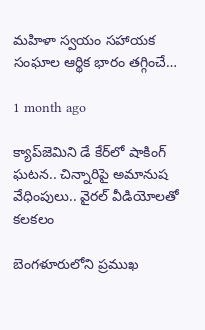మహిళా స్వయం సహాయక సంఘాల ఆర్థిక భారం తగ్గించే…

1 month ago

క్యాప్‌జెమిని డే కేర్‌లో షాకింగ్ ఘటన.. చిన్నారిపై అమానుష వేధింపులు.. వైరల్ వీడియోలతో కలకలం

బెంగళూరులోని ప్రముఖ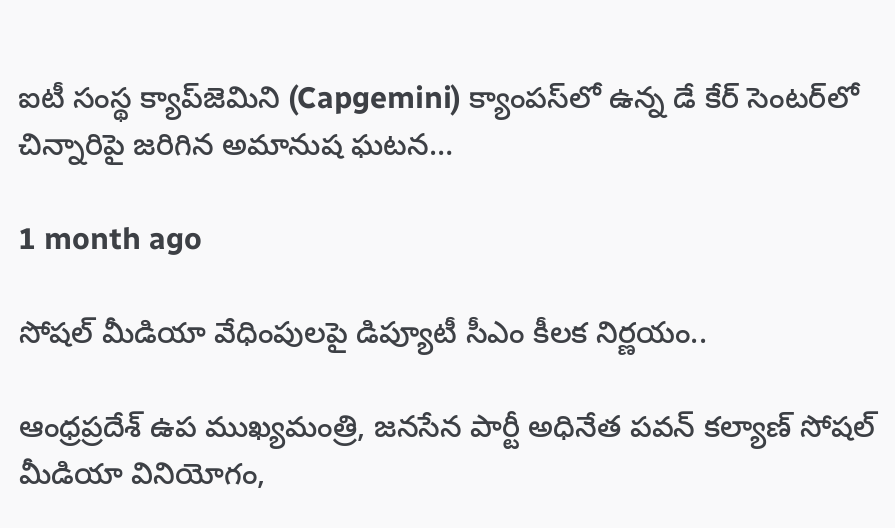ఐటీ సంస్థ క్యాప్‌జెమిని (Capgemini) క్యాంపస్‌లో ఉన్న డే కేర్ సెంటర్‌లో చిన్నారిపై జరిగిన అమానుష ఘటన…

1 month ago

సోషల్ మీడియా వేధింపులపై డిప్యూటీ సీఎం కీలక నిర్ణయం..

ఆంధ్రప్రదేశ్ ఉప ముఖ్యమంత్రి, జనసేన పార్టీ అధినేత పవన్ కల్యాణ్ సోషల్ మీడియా వినియోగం,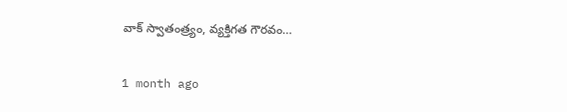వాక్ స్వాతంత్ర్యం, వ్యక్తిగత గౌరవం…

1 month ago